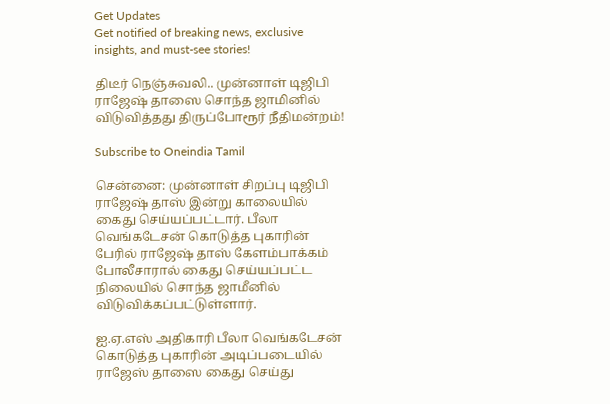Get Updates
Get notified of breaking news, exclusive insights, and must-see stories!

திடீர் நெஞ்சுவலி.. முன்னாள் டிஜிபி ராஜேஷ் தாஸை சொந்த ஜாமினில் விடுவித்தது திருப்போரூர் நீதிமன்றம்!

Subscribe to Oneindia Tamil

சென்னை: முன்னாள் சிறப்பு டிஜிபி ராஜேஷ் தாஸ் இன்று காலையில் கைது செய்யப்பட்டார். பீலா வெங்கடேசன் கொடுத்த புகாரின் பேரில் ராஜேஷ் தாஸ் கேளம்பாக்கம் போலீசாரால் கைது செய்யப்பட்ட நிலையில் சொந்த ஜாமீனில் விடுவிக்கப்பட்டுள்ளார்.

ஐ.ஏ.எஸ் அதிகாரி பீலா வெங்கடேசன் கொடுத்த புகாரின் அடிப்படையில் ராஜேஸ் தாஸை கைது செய்து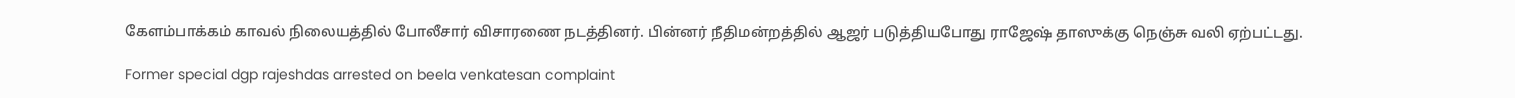கேளம்பாக்கம் காவல் நிலையத்தில் போலீசார் விசாரணை நடத்தினர். பின்னர் நீதிமன்றத்தில் ஆஜர் படுத்தியபோது ராஜேஷ் தாஸுக்கு நெஞ்சு வலி ஏற்பட்டது.

Former special dgp rajeshdas arrested on beela venkatesan complaint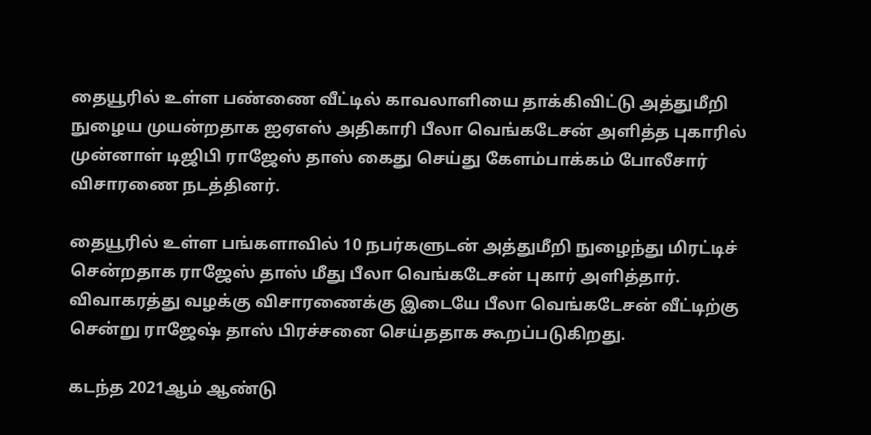தையூரில் உள்ள பண்ணை வீட்டில் காவலாளியை தாக்கிவிட்டு அத்துமீறி நுழைய முயன்றதாக ஐஏஎஸ் அதிகாரி பீலா வெங்கடேசன் அளித்த புகாரில் முன்னாள் டிஜிபி ராஜேஸ் தாஸ் கைது செய்து கேளம்பாக்கம் போலீசார் விசாரணை நடத்தினர்.

தையூரில் உள்ள பங்களாவில் 10 நபர்களுடன் அத்துமீறி நுழைந்து மிரட்டிச் சென்றதாக ராஜேஸ் தாஸ் மீது பீலா வெங்கடேசன் புகார் அளித்தார். விவாகரத்து வழக்கு விசாரணைக்கு இடையே பீலா வெங்கடேசன் வீட்டிற்கு சென்று ராஜேஷ் தாஸ் பிரச்சனை செய்ததாக கூறப்படுகிறது.

கடந்த 2021ஆம் ஆண்டு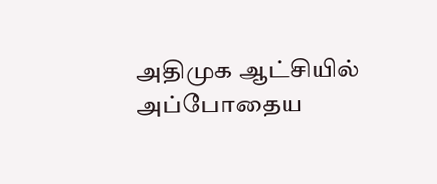அதிமுக ஆட்சியில் அப்போதைய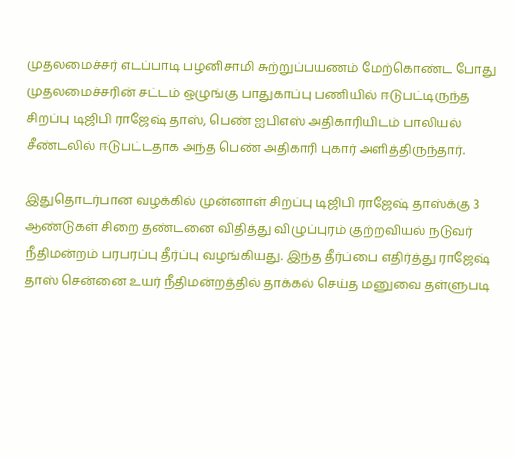முதலமைச்சர் எடப்பாடி பழனிசாமி சுற்றுப்பயணம் மேற்கொண்ட போது முதலமைச்சரின் சட்டம் ஒழுங்கு பாதுகாப்பு பணியில் ஈடுபட்டிருந்த சிறப்பு டிஜிபி ராஜேஷ் தாஸ், பெண் ஐபிஎஸ் அதிகாரியிடம் பாலியல் சீண்டலில் ஈடுபட்டதாக அந்த பெண் அதிகாரி புகார் அளித்திருந்தார்.

இதுதொடர்பான வழக்கில் முன்னாள் சிறப்பு டிஜிபி ராஜேஷ் தாஸ்க்கு 3 ஆண்டுகள் சிறை தண்டனை விதித்து விழுப்புரம் குற்றவியல் நடுவர் நீதிமன்றம் பரபரப்பு தீர்ப்பு வழங்கியது. இந்த தீர்ப்பை எதிர்த்து ராஜேஷ் தாஸ் சென்னை உயர் நீதிமன்றத்தில் தாக்கல் செய்த மனுவை தள்ளுபடி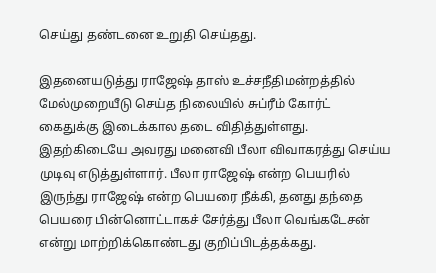செய்து தண்டனை உறுதி செய்தது.

இதனையடுத்து ராஜேஷ் தாஸ் உச்சநீதிமன்றத்தில் மேல்முறையீடு செய்த நிலையில் சுப்ரீம் கோர்ட் கைதுக்கு இடைக்கால தடை விதித்துள்ளது. இதற்கிடையே அவரது மனைவி பீலா விவாகரத்து செய்ய முடிவு எடுத்துள்ளார். பீலா ராஜேஷ் என்ற பெயரில் இருந்து ராஜேஷ் என்ற பெயரை நீக்கி, தனது தந்தை பெயரை பின்னொட்டாகச் சேர்த்து பீலா வெங்கடேசன் என்று மாற்றிக்கொண்டது குறிப்பிடத்தக்கது.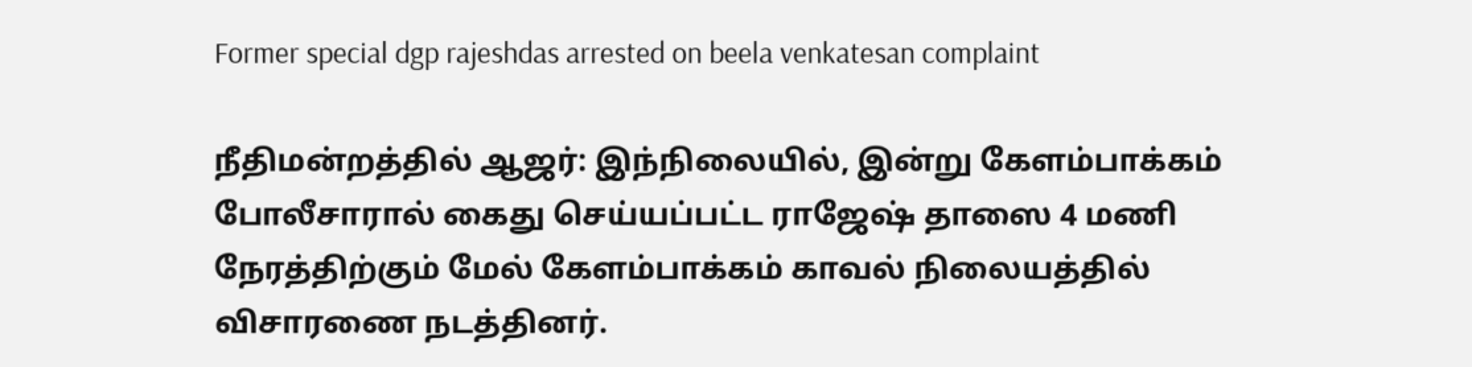Former special dgp rajeshdas arrested on beela venkatesan complaint

நீதிமன்றத்தில் ஆஜர்: இந்நிலையில், இன்று கேளம்பாக்கம் போலீசாரால் கைது செய்யப்பட்ட ராஜேஷ் தாஸை 4 மணி நேரத்திற்கும் மேல் கேளம்பாக்கம் காவல் நிலையத்தில் விசாரணை நடத்தினர்.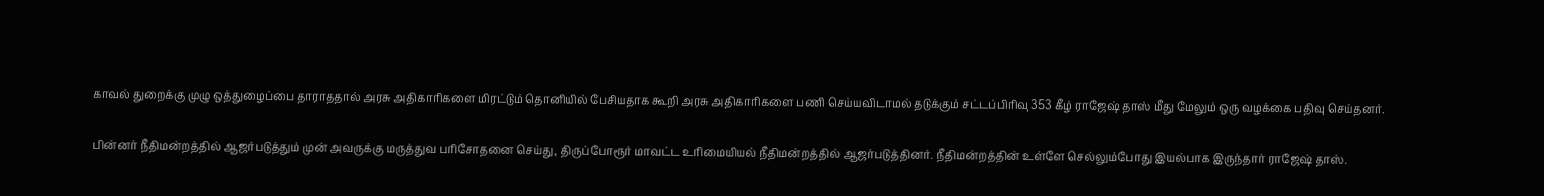காவல் துறைக்கு முழு ஒத்துழைப்பை தாராததால் அரசு அதிகாரிகளை மிரட்டும் தொனியில் பேசியதாக கூறி அரசு அதிகாரிகளை பணி செய்யவிடாமல் தடுக்கும் சட்டப்பிரிவு 353 கீழ் ராஜேஷ் தாஸ் மீது மேலும் ஒரு வழக்கை பதிவு செய்தனர்.

பின்னர் நீதிமன்றத்தில் ஆஜர்படுத்தும் முன் அவருக்கு மருத்துவ பரிசோதனை செய்து, திருப்போரூர் மாவட்ட உரிமையியல் நீதிமன்றத்தில் ஆஜர்படுத்தினர். நீதிமன்றத்தின் உள்ளே செல்லும்போது இயல்பாக இருந்தார் ராஜேஷ் தாஸ்.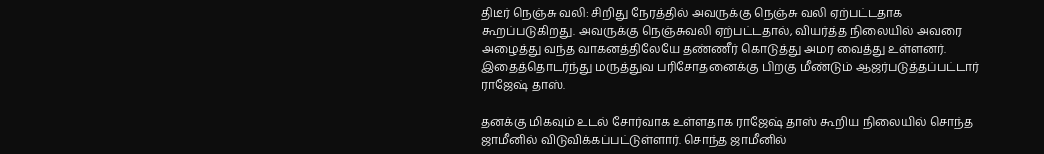திடீர் நெஞ்சு வலி: சிறிது நேரத்தில் அவருக்கு நெஞ்சு வலி ஏற்பட்டதாக கூறப்படுகிறது. அவருக்கு நெஞ்சுவலி ஏற்பட்டதால், வியர்த்த நிலையில் அவரை அழைத்து வந்த வாகனத்திலேயே தண்ணீர் கொடுத்து அமர வைத்து உள்ளனர். இதைத்தொடர்ந்து மருத்துவ பரிசோதனைக்கு பிறகு மீண்டும் ஆஜர்படுத்தப்பட்டார் ராஜேஷ் தாஸ்.

தனக்கு மிகவும் உடல் சோர்வாக உள்ளதாக ராஜேஷ் தாஸ் கூறிய நிலையில் சொந்த ஜாமீனில் விடுவிக்கப்பட்டுள்ளார். சொந்த ஜாமீனில்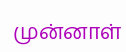முன்னாள்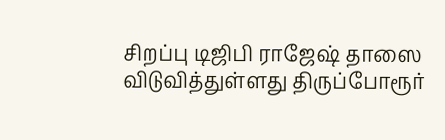சிறப்பு டிஜிபி ராஜேஷ் தாஸை விடுவித்துள்ளது திருப்போரூர்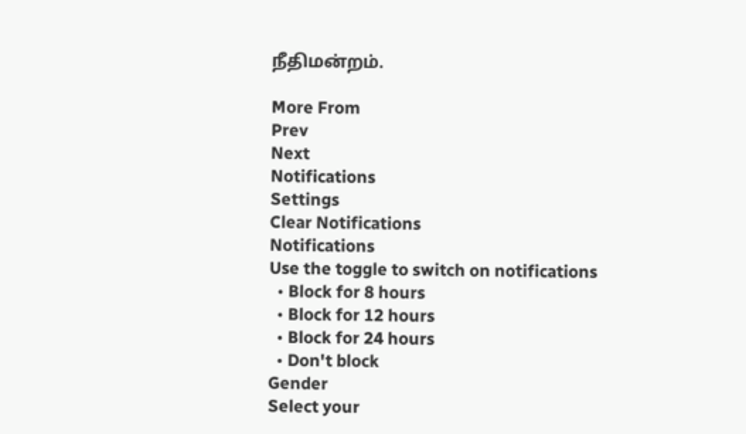நீதிமன்றம்.

More From
Prev
Next
Notifications
Settings
Clear Notifications
Notifications
Use the toggle to switch on notifications
  • Block for 8 hours
  • Block for 12 hours
  • Block for 24 hours
  • Don't block
Gender
Select your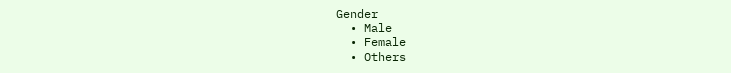Gender
  • Male
  • Female
  • Others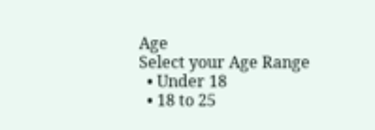Age
Select your Age Range
  • Under 18
  • 18 to 25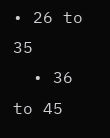• 26 to 35
  • 36 to 45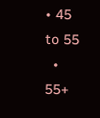• 45 to 55
  • 55+